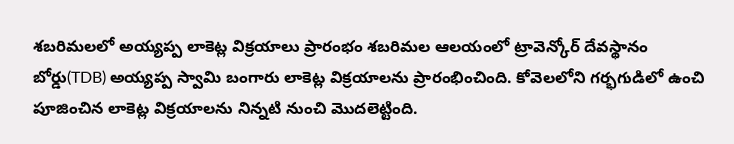శబరిమలలో అయ్యప్ప లాకెట్ల విక్రయాలు ప్రారంభం శబరిమల ఆలయంలో ట్రావెన్కోర్ దేవస్థానం బోర్డు(TDB) అయ్యప్ప స్వామి బంగారు లాకెట్ల విక్రయాలను ప్రారంభించింది. కోవెలలోని గర్భగుడిలో ఉంచి పూజించిన లాకెట్ల విక్రయాలను నిన్నటి నుంచి మొదలెట్టింది.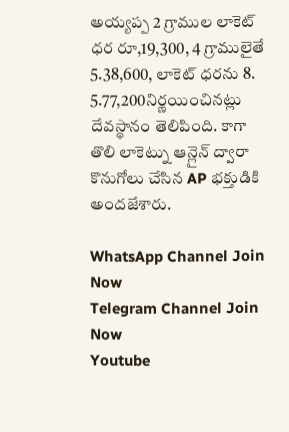అయ్యప్ప 2 గ్రాముల లాకెట్ ధర రూ,19,300, 4 గ్రాములైతే 5.38,600, లాకెట్ ధరను 8. 5.77,200నిర్ణయించినట్లు దేవస్థానం తెలిపింది. కాగా తొలి లాకెట్ను ఆన్లైన్ ద్వారా కొనుగోలు చేసిన AP భక్తుడికి అందజేశారు.

WhatsApp Channel Join Now
Telegram Channel Join Now
Youtube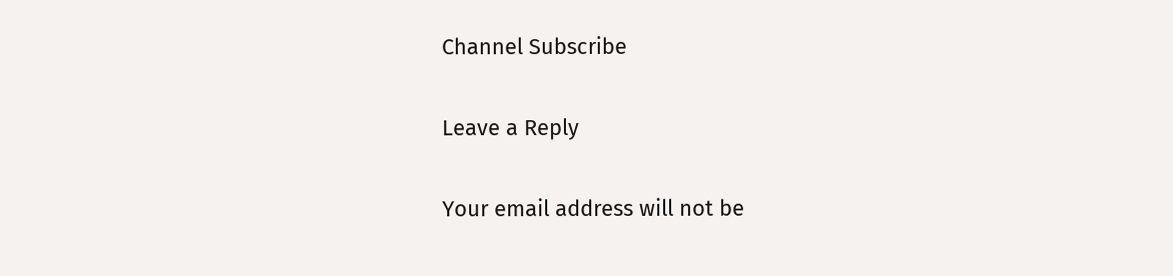Channel Subscribe

Leave a Reply

Your email address will not be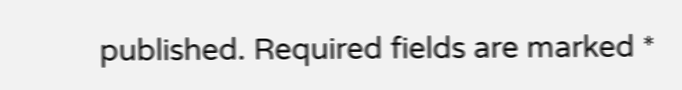published. Required fields are marked *